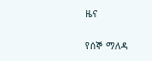ዜና

የሰኞ ማለዳ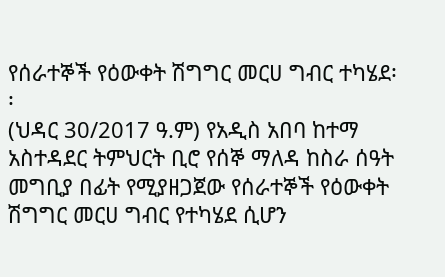የሰራተኞች የዕውቀት ሽግግር መርሀ ግብር ተካሄደ፡፡
(ህዳር 30/2017 ዓ.ም) የአዲስ አበባ ከተማ አስተዳደር ትምህርት ቢሮ የሰኞ ማለዳ ከስራ ሰዓት መግቢያ በፊት የሚያዘጋጀው የሰራተኞች የዕውቀት ሽግግር መርሀ ግብር የተካሄደ ሲሆን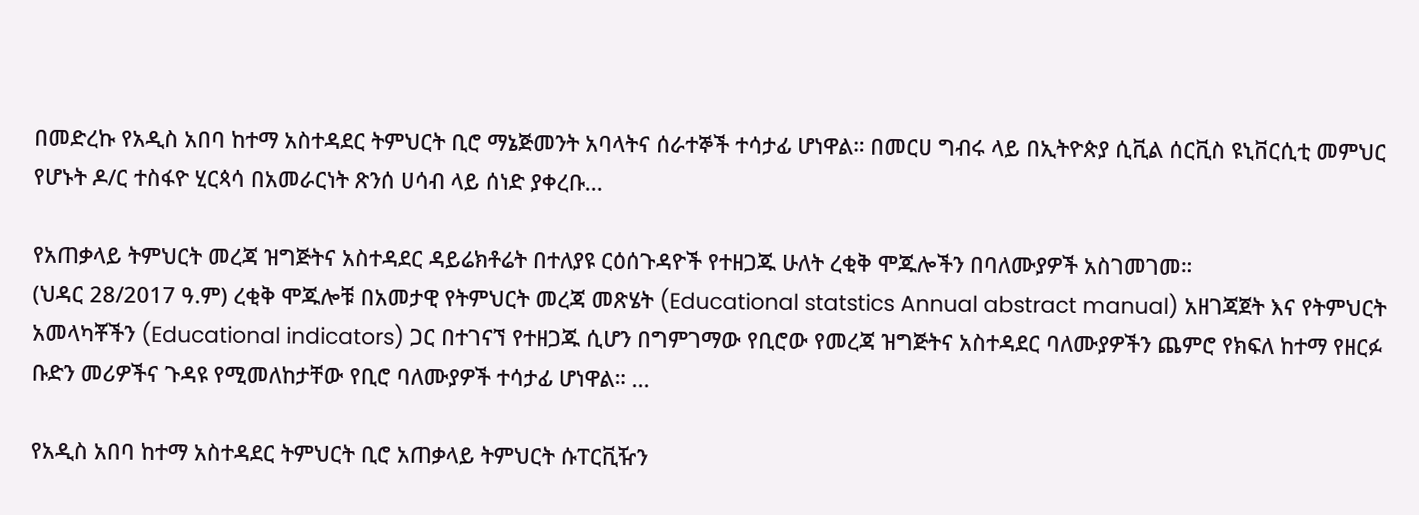በመድረኩ የአዲስ አበባ ከተማ አስተዳደር ትምህርት ቢሮ ማኔጅመንት አባላትና ሰራተኞች ተሳታፊ ሆነዋል። በመርሀ ግብሩ ላይ በኢትዮጵያ ሲቪል ሰርቪስ ዩኒቨርሲቲ መምህር የሆኑት ዶ/ር ተስፋዮ ሂርጳሳ በአመራርነት ጽንሰ ሀሳብ ላይ ሰነድ ያቀረቡ...

የአጠቃላይ ትምህርት መረጃ ዝግጅትና አስተዳደር ዳይሬክቶሬት በተለያዩ ርዕሰጉዳዮች የተዘጋጁ ሁለት ረቂቅ ሞጁሎችን በባለሙያዎች አስገመገመ።
(ህዳር 28/2017 ዓ.ም) ረቂቅ ሞጁሎቹ በአመታዊ የትምህርት መረጃ መጽሄት (Educational statstics Annual abstract manual) አዘገጃጀት እና የትምህርት አመላካቾችን (Educational indicators) ጋር በተገናኘ የተዘጋጁ ሲሆን በግምገማው የቢሮው የመረጃ ዝግጅትና አስተዳደር ባለሙያዎችን ጨምሮ የክፍለ ከተማ የዘርፉ ቡድን መሪዎችና ጉዳዩ የሚመለከታቸው የቢሮ ባለሙያዎች ተሳታፊ ሆነዋል። ...

የአዲስ አበባ ከተማ አስተዳደር ትምህርት ቢሮ አጠቃላይ ትምህርት ሱፐርቪዥን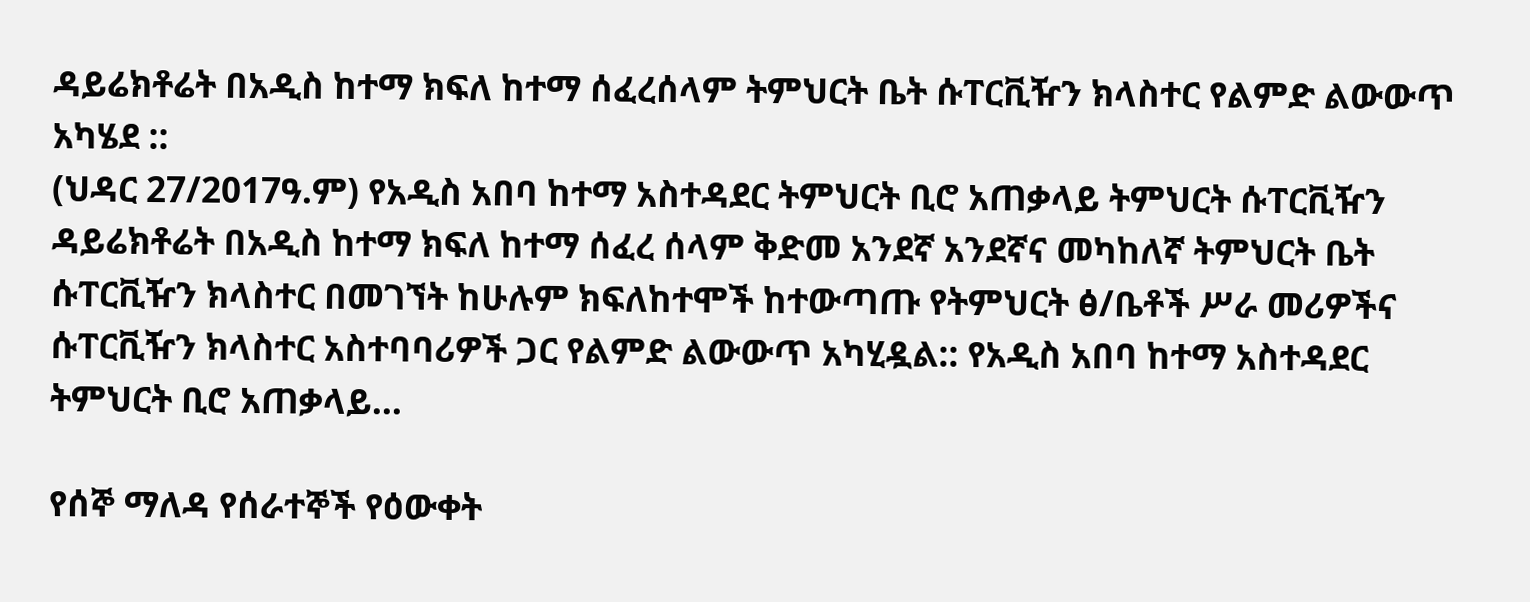ዳይሬክቶሬት በአዲስ ከተማ ክፍለ ከተማ ሰፈረሰላም ትምህርት ቤት ሱፐርቪዥን ክላስተር የልምድ ልውውጥ አካሄደ ::
(ህዳር 27/2017ዓ.ም) የአዲስ አበባ ከተማ አስተዳደር ትምህርት ቢሮ አጠቃላይ ትምህርት ሱፐርቪዥን ዳይሬክቶሬት በአዲስ ከተማ ክፍለ ከተማ ሰፈረ ሰላም ቅድመ አንደኛ አንደኛና መካከለኛ ትምህርት ቤት ሱፐርቪዥን ክላስተር በመገኘት ከሁሉም ክፍለከተሞች ከተውጣጡ የትምህርት ፅ/ቤቶች ሥራ መሪዎችና ሱፐርቪዥን ክላስተር አስተባባሪዎች ጋር የልምድ ልውውጥ አካሂዷል:: የአዲስ አበባ ከተማ አስተዳደር ትምህርት ቢሮ አጠቃላይ...

የሰኞ ማለዳ የሰራተኞች የዕውቀት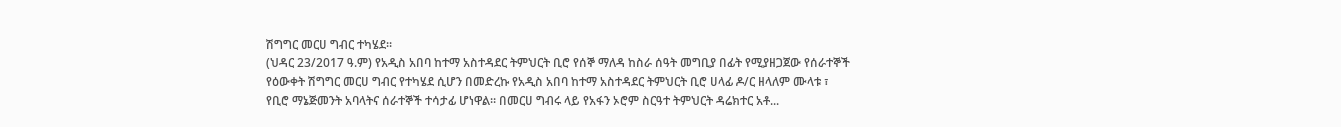ሽግግር መርሀ ግብር ተካሄደ፡፡
(ህዳር 23/2017 ዓ.ም) የአዲስ አበባ ከተማ አስተዳደር ትምህርት ቢሮ የሰኞ ማለዳ ከስራ ሰዓት መግቢያ በፊት የሚያዘጋጀው የሰራተኞች የዕውቀት ሽግግር መርሀ ግብር የተካሄደ ሲሆን በመድረኩ የአዲስ አበባ ከተማ አስተዳደር ትምህርት ቢሮ ሀላፊ ዶ/ር ዘላለም ሙላቱ ፣ የቢሮ ማኔጅመንት አባላትና ሰራተኞች ተሳታፊ ሆነዋል። በመርሀ ግብሩ ላይ የአፋን ኦሮም ስርዓተ ትምህርት ዳሬክተር አቶ...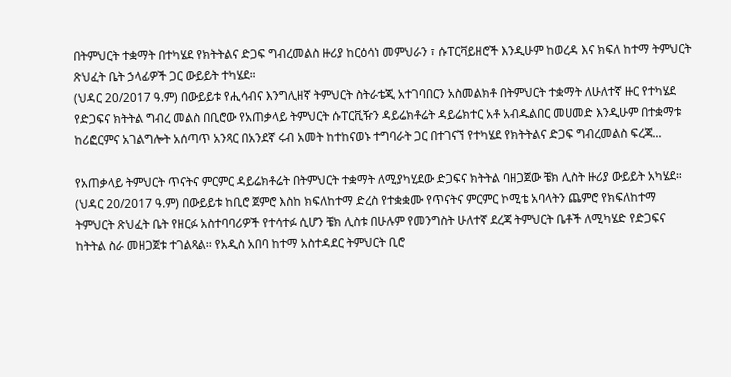በትምህርት ተቋማት በተካሄደ የክትትልና ድጋፍ ግብረመልስ ዙሪያ ከርዕሳነ መምህራን ፣ ሱፐርቫይዘሮች እንዲሁም ከወረዳ እና ክፍለ ከተማ ትምህርት ጽህፈት ቤት ኃላፊዎች ጋር ውይይት ተካሄደ።
(ህዳር 20/2017 ዓ.ም) በውይይቱ የሒሳብና እንግሊዘኛ ትምህርት ስትራቴጂ አተገባበርን አስመልክቶ በትምህርት ተቋማት ለሁለተኛ ዙር የተካሄደ የድጋፍና ክትትል ግብረ መልስ በቢሮው የአጠቃላይ ትምህርት ሱፐርቪዥን ዳይሬክቶሬት ዳይሬክተር አቶ አብዱልበር መሀመድ እንዲሁም በተቋማቱ ከሪፎርምና አገልግሎት አሰጣጥ አንጻር በአንደኛ ሩብ አመት ከተከናወኑ ተግባራት ጋር በተገናኘ የተካሄደ የክትትልና ድጋፍ ግብረመልስ ፍረጃ...

የአጠቃላይ ትምህርት ጥናትና ምርምር ዳይሬክቶሬት በትምህርት ተቋማት ለሚያካሂደው ድጋፍና ክትትል ባዘጋጀው ቼክ ሊስት ዙሪያ ውይይት አካሄደ።
(ህዳር 20/2017 ዓ.ም) በውይይቱ ከቢሮ ጀምሮ እስከ ክፍለከተማ ድረስ የተቋቋሙ የጥናትና ምርምር ኮሚቴ አባላትን ጨምሮ የክፍለከተማ ትምህርት ጽህፈት ቤት የዘርፉ አስተባባሪዎች የተሳተፉ ሲሆን ቼክ ሊስቱ በሁሉም የመንግስት ሁለተኛ ደረጃ ትምህርት ቤቶች ለሚካሄድ የድጋፍና ከትትል ስራ መዘጋጀቱ ተገልጻል፡፡ የአዲስ አበባ ከተማ አስተዳደር ትምህርት ቢሮ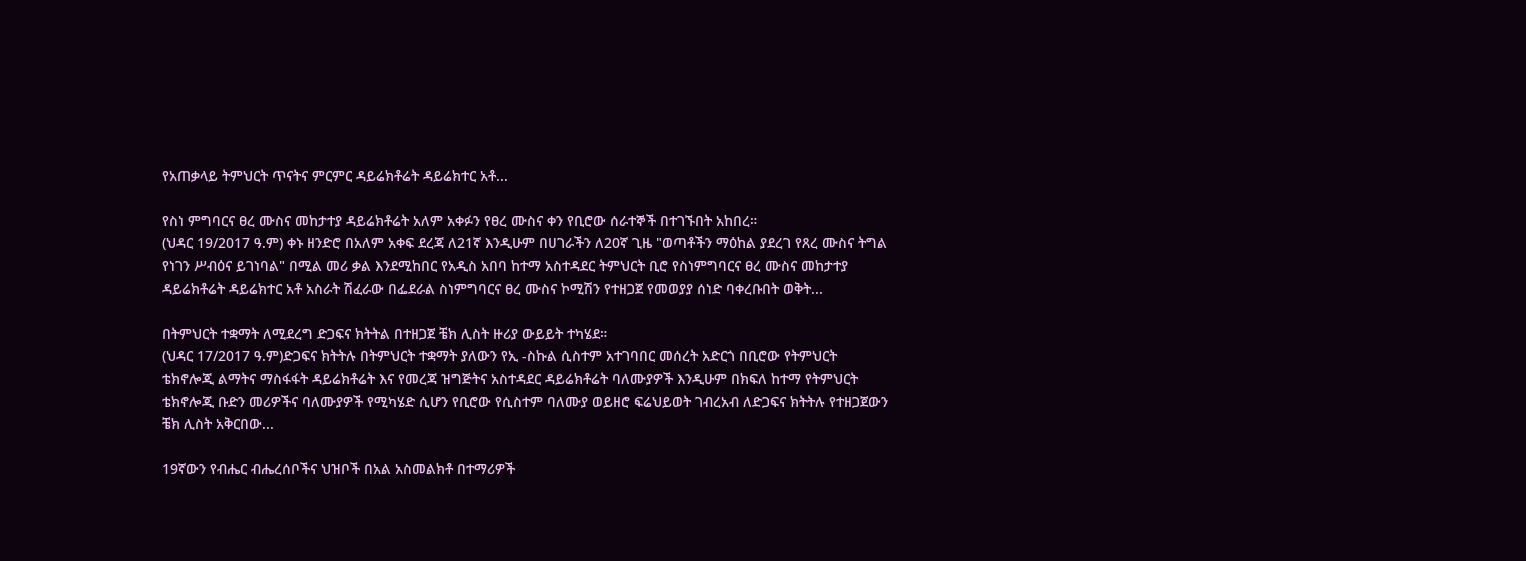የአጠቃላይ ትምህርት ጥናትና ምርምር ዳይሬክቶሬት ዳይሬክተር አቶ...

የስነ ምግባርና ፀረ ሙስና መከታተያ ዳይሬክቶሬት አለም አቀፉን የፀረ ሙስና ቀን የቢሮው ሰራተኞች በተገኙበት አከበረ።
(ህዳር 19/2017 ዓ.ም) ቀኑ ዘንድሮ በአለም አቀፍ ደረጃ ለ21ኛ እንዲሁም በሀገራችን ለ20ኛ ጊዜ "ወጣቶችን ማዕከል ያደረገ የጸረ ሙስና ትግል የነገን ሥብዕና ይገነባል" በሚል መሪ ቃል እንደሚከበር የአዲስ አበባ ከተማ አስተዳደር ትምህርት ቢሮ የስነምግባርና ፀረ ሙስና መከታተያ ዳይሬክቶሬት ዳይሬክተር አቶ አስራት ሽፈራው በፌደራል ስነምግባርና ፀረ ሙስና ኮሚሽን የተዘጋጀ የመወያያ ሰነድ ባቀረቡበት ወቅት...

በትምህርት ተቋማት ለሚደረግ ድጋፍና ክትትል በተዘጋጀ ቼክ ሊስት ዙሪያ ውይይት ተካሄደ።
(ህዳር 17/2017 ዓ.ም)ድጋፍና ክትትሉ በትምህርት ተቋማት ያለውን የኢ -ስኩል ሲስተም አተገባበር መሰረት አድርጎ በቢሮው የትምህርት ቴክኖሎጂ ልማትና ማስፋፋት ዳይሬክቶሬት እና የመረጃ ዝግጅትና አስተዳደር ዳይሬክቶሬት ባለሙያዎች እንዲሁም በክፍለ ከተማ የትምህርት ቴክኖሎጂ ቡድን መሪዎችና ባለሙያዎች የሚካሄድ ሲሆን የቢሮው የሲስተም ባለሙያ ወይዘሮ ፍሬህይወት ገብረአብ ለድጋፍና ክትትሉ የተዘጋጀውን ቼክ ሊስት አቅርበው...

19ኛውን የብሔር ብሔረሰቦችና ህዝቦች በአል አስመልክቶ በተማሪዎች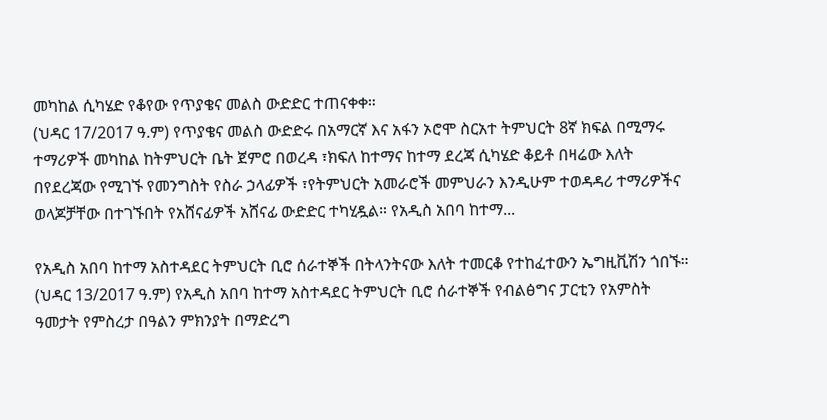መካከል ሲካሄድ የቆየው የጥያቄና መልስ ውድድር ተጠናቀቀ።
(ህዳር 17/2017 ዓ.ም) የጥያቄና መልስ ውድድሩ በአማርኛ እና አፋን ኦሮሞ ስርአተ ትምህርት 8ኛ ክፍል በሚማሩ ተማሪዎች መካከል ከትምህርት ቤት ጀምሮ በወረዳ ፣ክፍለ ከተማና ከተማ ደረጃ ሲካሄድ ቆይቶ በዛሬው እለት በየደረጃው የሚገኙ የመንግስት የስራ ኃላፊዎች ፣የትምህርት አመራሮች መምህራን እንዲሁም ተወዳዳሪ ተማሪዎችና ወላጆቻቸው በተገኙበት የአሸናፊዎች አሸናፊ ውድድር ተካሂዷል። የአዲስ አበባ ከተማ...

የአዲስ አበባ ከተማ አስተዳደር ትምህርት ቢሮ ሰራተኞች በትላንትናው እለት ተመርቆ የተከፈተውን ኤግዚቪሽን ጎበኙ።
(ህዳር 13/2017 ዓ.ም) የአዲስ አበባ ከተማ አስተዳደር ትምህርት ቢሮ ሰራተኞች የብልፅግና ፓርቲን የአምስት ዓመታት የምስረታ በዓልን ምክንያት በማድረግ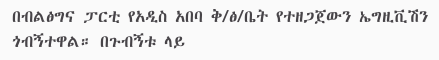በብልፅግና ፓርቲ የአዲስ አበባ ቅ/ፅ/ቤት የተዘጋጀውን ኤግዚቪሽን ጎብኝተዋል። በጉብኝቱ ላይ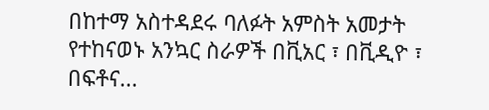በከተማ አስተዳደሩ ባለፉት አምስት አመታት የተከናወኑ አንኳር ስራዎች በቪአር ፣ በቪዲዮ ፣ በፍቶና...